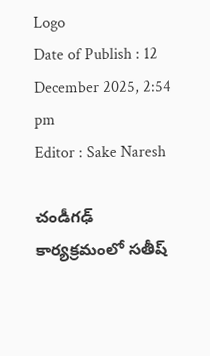Logo
Date of Publish : 12 December 2025, 2:54 pm
Editor : Sake Naresh

చండీగఢ్ కార్యక్రమంలో సతీష్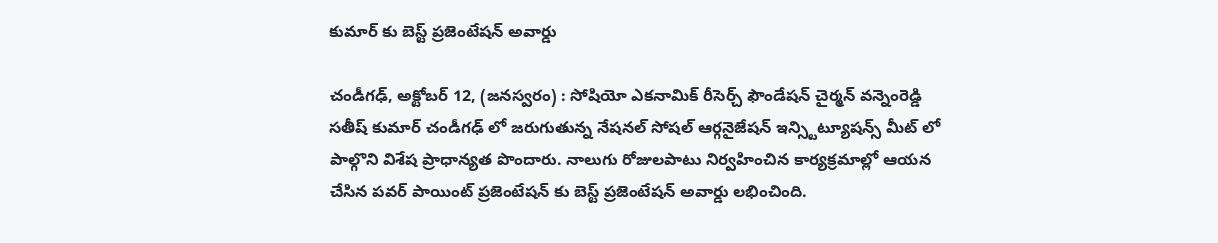కుమార్ కు బెస్ట్ ప్రజెంటేషన్ అవార్డు

చండీగఢ్, అక్టోబర్ 12, (జనస్వరం) : సోషియో ఎకనామిక్ రీసెర్చ్ ఫౌండేషన్ చైర్మన్ వన్నెంరెడ్డి సతీష్ కుమార్ చండీగఢ్ లో జరుగుతున్న నేషనల్ సోషల్ ఆర్గనైజేషన్ ఇన్స్టిట్యూషన్స్ మీట్ లో పాల్గొని విశేష ప్రాధాన్యత పొందారు. నాలుగు రోజులపాటు నిర్వహించిన కార్యక్రమాల్లో ఆయన చేసిన పవర్ పాయింట్ ప్రజెంటేషన్ కు బెస్ట్ ప్రజెంటేషన్ అవార్డు లభించింది.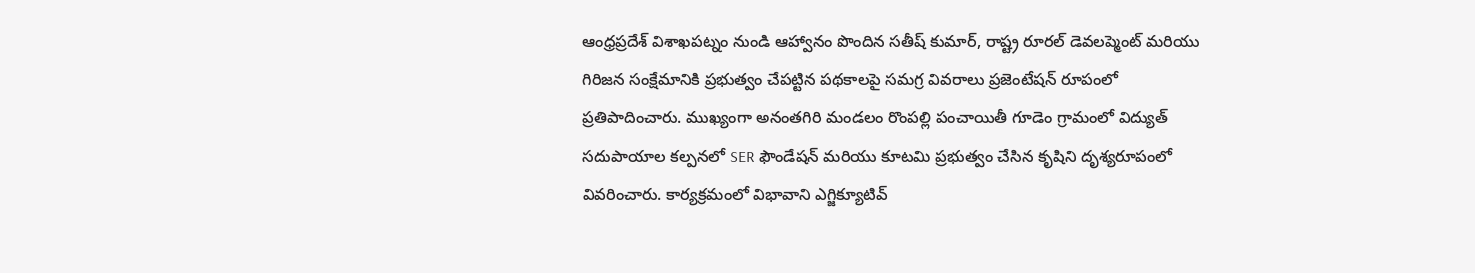ఆంధ్రప్రదేశ్ విశాఖపట్నం నుండి ఆహ్వానం పొందిన సతీష్ కుమార్, రాష్ట్ర రూరల్ డెవలప్మెంట్ మరియు గిరిజన సంక్షేమానికి ప్రభుత్వం చేపట్టిన పథకాలపై సమగ్ర వివరాలు ప్రజెంటేషన్ రూపంలో ప్రతిపాదించారు. ముఖ్యంగా అనంతగిరి మండలం రొంపల్లి పంచాయితీ గూడెం గ్రామంలో విద్యుత్ సదుపాయాల కల్పనలో SER ఫౌండేషన్ మరియు కూటమి ప్రభుత్వం చేసిన కృషిని దృశ్యరూపంలో వివరించారు. కార్యక్రమంలో విభావాని ఎగ్జిక్యూటివ్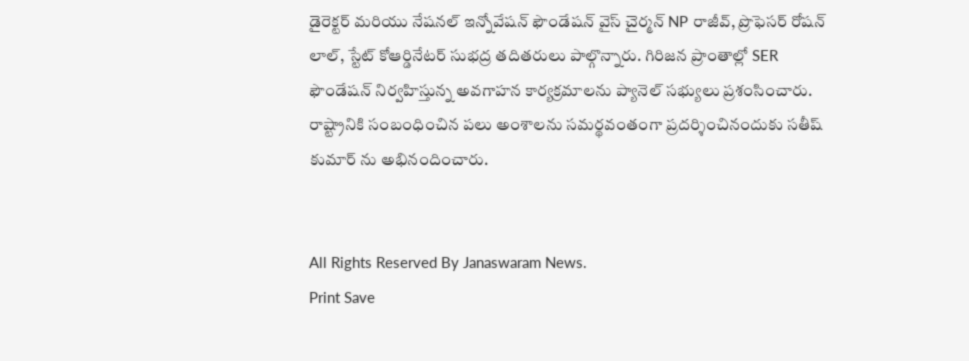డైరెక్టర్ మరియు నేషనల్ ఇన్నోవేషన్ ఫౌండేషన్ వైస్ చైర్మన్ NP రాజీవ్, ప్రొఫెసర్ రోషన్ లాల్, స్టేట్ కోఆర్డినేటర్ సుభద్ర తదితరులు పాల్గొన్నారు. గిరిజన ప్రాంతాల్లో SER ఫౌండేషన్ నిర్వహిస్తున్న అవగాహన కార్యక్రమాలను ప్యానెల్ సభ్యులు ప్రశంసించారు. రాష్ట్రానికి సంబంధించిన పలు అంశాలను సమర్థవంతంగా ప్రదర్శించినందుకు సతీష్ కుమార్ ను అభినందించారు.


All Rights Reserved By Janaswaram News.
Print Save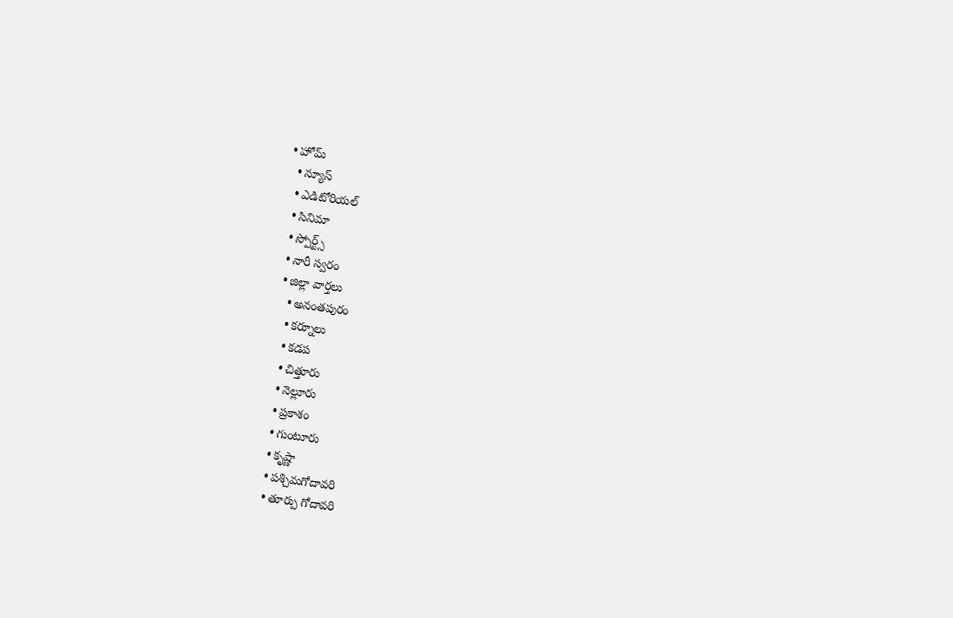• హోమ్
  • న్యూస్
  • ఎడిటోరియల్
  • సినిమా
  • స్పోర్ట్స్
  • నారీ స్వరం
  • జిల్లా వార్తలు
    • అనంతపురం
    • కర్నూలు
    • కడప
    • చిత్తూరు
    • నెల్లూరు
    • ప్రకాశం
    • గుంటూరు
    • కృష్ణా
    • పశ్చిమగోదావరి
    • తూర్పు గోదావరి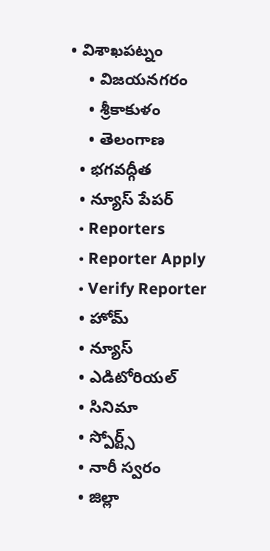• విశాఖపట్నం
    • విజయనగరం
    • శ్రీకాకుళం
    • తెలంగాణ
  • భగవద్గీత
  • న్యూస్ పేపర్
  • Reporters
  • Reporter Apply
  • Verify Reporter
  • హోమ్
  • న్యూస్
  • ఎడిటోరియల్
  • సినిమా
  • స్పోర్ట్స్
  • నారీ స్వరం
  • జిల్లా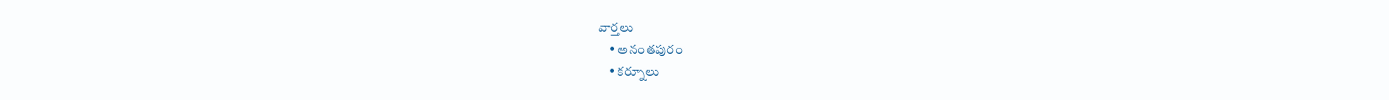వార్తలు
    • అనంతపురం
    • కర్నూలు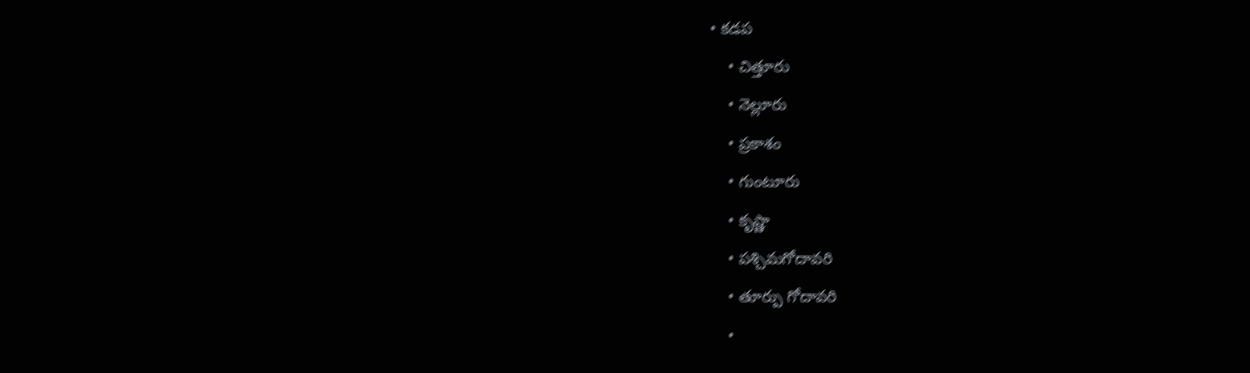• కడప
    • చిత్తూరు
    • నెల్లూరు
    • ప్రకాశం
    • గుంటూరు
    • కృష్ణా
    • పశ్చిమగోదావరి
    • తూర్పు గోదావరి
    •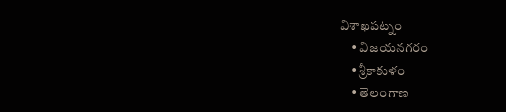విశాఖపట్నం
    • విజయనగరం
    • శ్రీకాకుళం
    • తెలంగాణ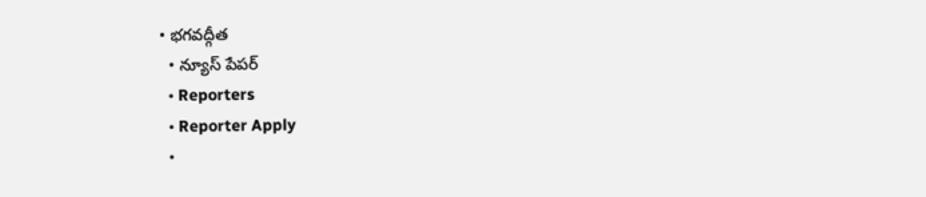• భగవద్గీత
  • న్యూస్ పేపర్
  • Reporters
  • Reporter Apply
  •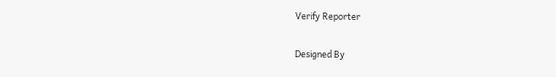Verify Reporter

Designed By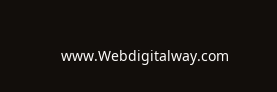www.Webdigitalway.com